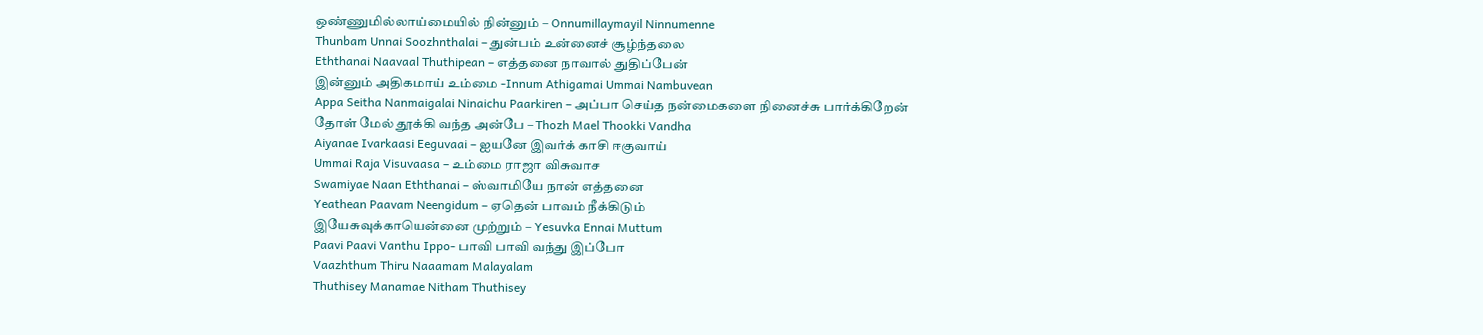ஒண்ணுமில்லாய்மையில் நின்னும் – Onnumillaymayil Ninnumenne
Thunbam Unnai Soozhnthalai – துன்பம் உன்னைச் சூழ்ந்தலை
Eththanai Naavaal Thuthipean – எத்தனை நாவால் துதிப்பேன்
இன்னும் அதிகமாய் உம்மை -Innum Athigamai Ummai Nambuvean
Appa Seitha Nanmaigalai Ninaichu Paarkiren – அப்பா செய்த நன்மைகளை நினைச்சு பார்க்கிறேன்
தோள் மேல் தூக்கி வந்த அன்பே – Thozh Mael Thookki Vandha
Aiyanae Ivarkaasi Eeguvaai – ஐயனே இவர்க் காசி ஈகுவாய்
Ummai Raja Visuvaasa – உம்மை ராஜா விசுவாச
Swamiyae Naan Eththanai – ஸ்வாமியே நான் எத்தனை
Yeathean Paavam Neengidum – ஏதென் பாவம் நீக்கிடும்
இயேசுவுக்காயென்னை முற்றும் – Yesuvka Ennai Muttum
Paavi Paavi Vanthu Ippo- பாவி பாவி வந்து இப்போ
Vaazhthum Thiru Naaamam Malayalam
Thuthisey Manamae Nitham Thuthisey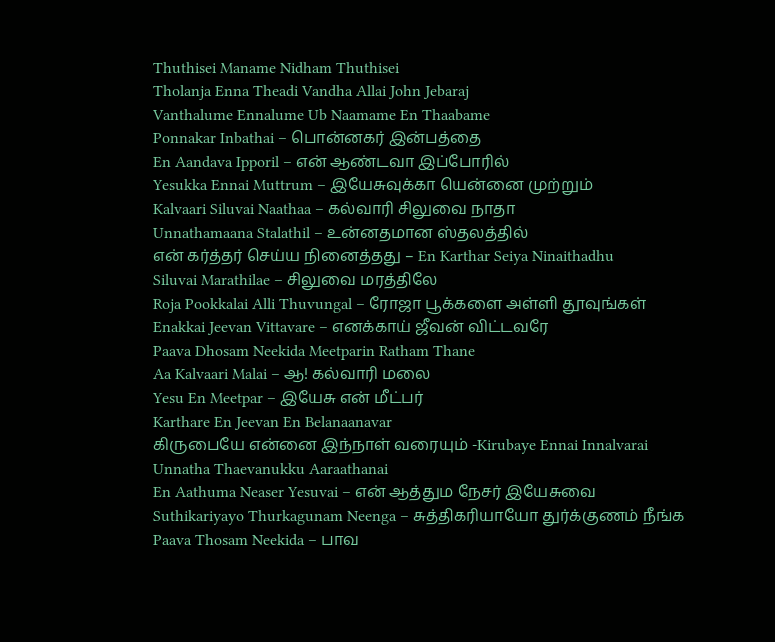Thuthisei Maname Nidham Thuthisei
Tholanja Enna Theadi Vandha Allai John Jebaraj
Vanthalume Ennalume Ub Naamame En Thaabame
Ponnakar Inbathai – பொன்னகர் இன்பத்தை
En Aandava Ipporil – என் ஆண்டவா இப்போரில்
Yesukka Ennai Muttrum – இயேசுவுக்கா யென்னை முற்றும்
Kalvaari Siluvai Naathaa – கல்வாரி சிலுவை நாதா
Unnathamaana Stalathil – உன்னதமான ஸ்தலத்தில்
என் கர்த்தர் செய்ய நினைத்தது – En Karthar Seiya Ninaithadhu
Siluvai Marathilae – சிலுவை மரத்திலே
Roja Pookkalai Alli Thuvungal – ரோஜா பூக்களை அள்ளி தூவுங்கள்
Enakkai Jeevan Vittavare – எனக்காய் ஜீவன் விட்டவரே
Paava Dhosam Neekida Meetparin Ratham Thane
Aa Kalvaari Malai – ஆ! கல்வாரி மலை
Yesu En Meetpar – இயேசு என் மீட்பர்
Karthare En Jeevan En Belanaanavar
கிருபையே என்னை இந்நாள் வரையும் -Kirubaye Ennai Innalvarai
Unnatha Thaevanukku Aaraathanai
En Aathuma Neaser Yesuvai – என் ஆத்தும நேசர் இயேசுவை
Suthikariyayo Thurkagunam Neenga – சுத்திகரியாயோ துர்க்குணம் நீங்க
Paava Thosam Neekida – பாவ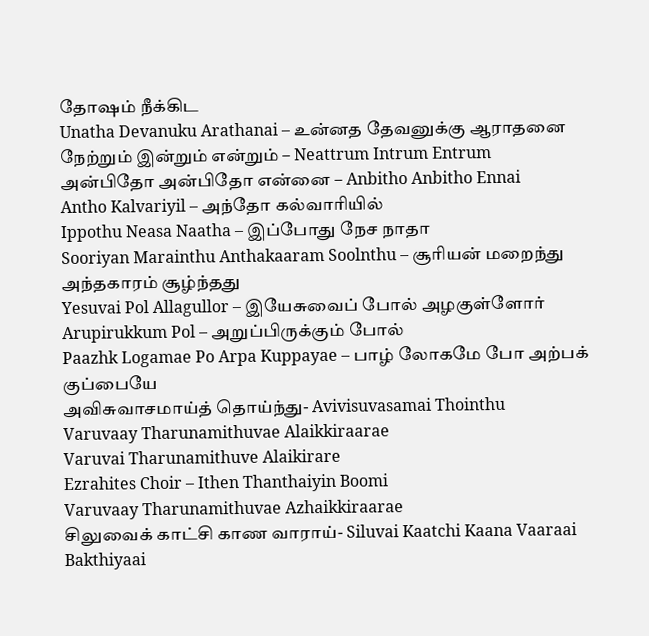தோஷம் நீக்கிட
Unatha Devanuku Arathanai – உன்னத தேவனுக்கு ஆராதனை
நேற்றும் இன்றும் என்றும் – Neattrum Intrum Entrum
அன்பிதோ அன்பிதோ என்னை – Anbitho Anbitho Ennai
Antho Kalvariyil – அந்தோ கல்வாரியில்
Ippothu Neasa Naatha – இப்போது நேச நாதா
Sooriyan Marainthu Anthakaaram Soolnthu – சூரியன் மறைந்து அந்தகாரம் சூழ்ந்தது
Yesuvai Pol Allagullor – இயேசுவைப் போல் அழகுள்ளோர்
Arupirukkum Pol – அறுப்பிருக்கும் போல்
Paazhk Logamae Po Arpa Kuppayae – பாழ் லோகமே போ அற்பக் குப்பையே
அவிசுவாசமாய்த் தொய்ந்து- Avivisuvasamai Thointhu
Varuvaay Tharunamithuvae Alaikkiraarae
Varuvai Tharunamithuve Alaikirare
Ezrahites Choir – Ithen Thanthaiyin Boomi
Varuvaay Tharunamithuvae Azhaikkiraarae
சிலுவைக் காட்சி காண வாராய்- Siluvai Kaatchi Kaana Vaaraai
Bakthiyaai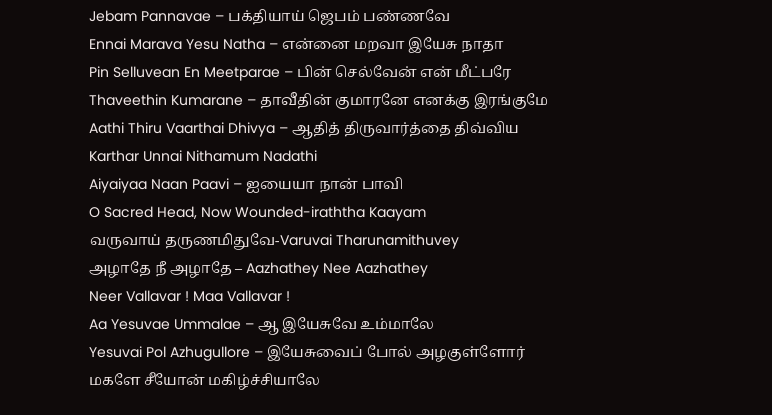Jebam Pannavae – பக்தியாய் ஜெபம் பண்ணவே
Ennai Marava Yesu Natha – என்னை மறவா இயேசு நாதா
Pin Selluvean En Meetparae – பின் செல்வேன் என் மீட்பரே
Thaveethin Kumarane – தாவீதின் குமாரனே எனக்கு இரங்குமே
Aathi Thiru Vaarthai Dhivya – ஆதித் திருவார்த்தை திவ்விய
Karthar Unnai Nithamum Nadathi
Aiyaiyaa Naan Paavi – ஐயையா நான் பாவி
O Sacred Head, Now Wounded-iraththa Kaayam
வருவாய் தருணமிதுவே-Varuvai Tharunamithuvey
அழாதே நீ அழாதே – Aazhathey Nee Aazhathey
Neer Vallavar ! Maa Vallavar !
Aa Yesuvae Ummalae – ஆ இயேசுவே உம்மாலே
Yesuvai Pol Azhugullore – இயேசுவைப் போல் அழகுள்ளோர்
மகளே சீயோன் மகிழ்ச்சியாலே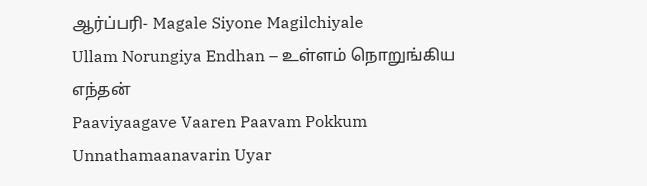ஆர்ப்பரி- Magale Siyone Magilchiyale
Ullam Norungiya Endhan – உள்ளம் நொறுங்கிய எந்தன்
Paaviyaagave Vaaren Paavam Pokkum
Unnathamaanavarin Uyar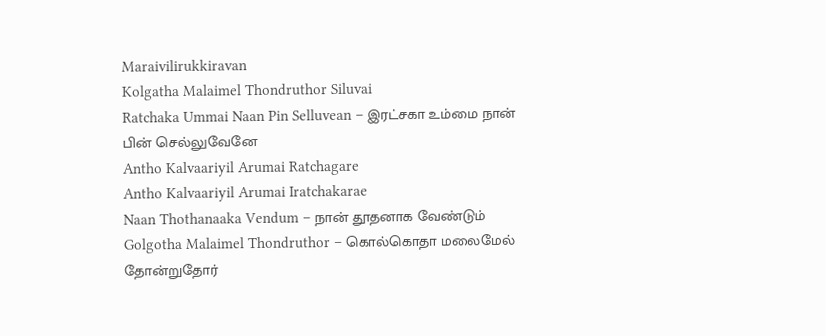Maraivilirukkiravan
Kolgatha Malaimel Thondruthor Siluvai
Ratchaka Ummai Naan Pin Selluvean – இரட்சகா உம்மை நான் பின் செல்லுவேனே
Antho Kalvaariyil Arumai Ratchagare
Antho Kalvaariyil Arumai Iratchakarae
Naan Thothanaaka Vendum – நான் தூதனாக வேண்டும்
Golgotha Malaimel Thondruthor – கொல்கொதா மலைமேல் தோன்றுதோர்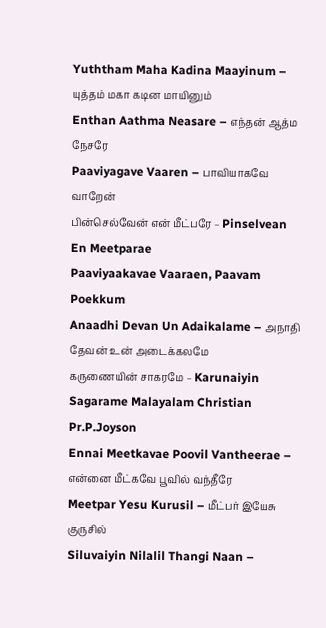Yuththam Maha Kadina Maayinum – யுத்தம் மகா கடின மாயினும்
Enthan Aathma Neasare – எந்தன் ஆத்ம நேசரே
Paaviyagave Vaaren – பாவியாகவே வாறேன்
பின்செல்வேன் என் மீட்பரே – Pinselvean En Meetparae
Paaviyaakavae Vaaraen, Paavam Poekkum
Anaadhi Devan Un Adaikalame – அநாதி தேவன் உன் அடைக்கலமே
கருணையின் சாகரமே – Karunaiyin Sagarame Malayalam Christian Pr.P.Joyson
Ennai Meetkavae Poovil Vantheerae – என்னை மீட்கவே பூவில் வந்தீரே
Meetpar Yesu Kurusil – மீட்பர் இயேசு குருசில்
Siluvaiyin Nilalil Thangi Naan –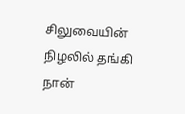சிலுவையின் நிழலில் தங்கி நான்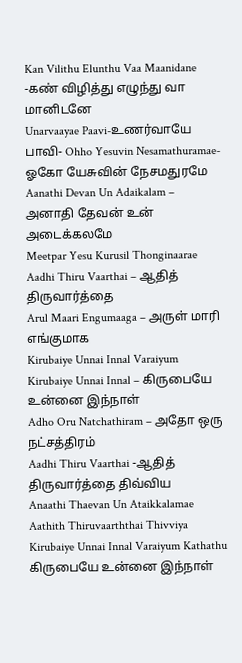Kan Vilithu Elunthu Vaa Maanidane -கண் விழித்து எழுந்து வா மானிடனே
Unarvaayae Paavi-உணர்வாயே பாவி- Ohho Yesuvin Nesamathuramae- ஓகோ யேசுவின் நேசமதுரமே
Aanathi Devan Un Adaikalam – அனாதி தேவன் உன் அடைக்கலமே
Meetpar Yesu Kurusil Thonginaarae
Aadhi Thiru Vaarthai – ஆதித் திருவார்த்தை
Arul Maari Engumaaga – அருள் மாரி எங்குமாக
Kirubaiye Unnai Innal Varaiyum
Kirubaiye Unnai Innal – கிருபையே உன்னை இந்நாள்
Adho Oru Natchathiram – அதோ ஒரு நட்சத்திரம்
Aadhi Thiru Vaarthai -ஆதித் திருவார்த்தை திவ்விய
Anaathi Thaevan Un Ataikkalamae
Aathith Thiruvaarththai Thivviya
Kirubaiye Unnai Innal Varaiyum Kathathu
கிருபையே உன்னை இந்நாள்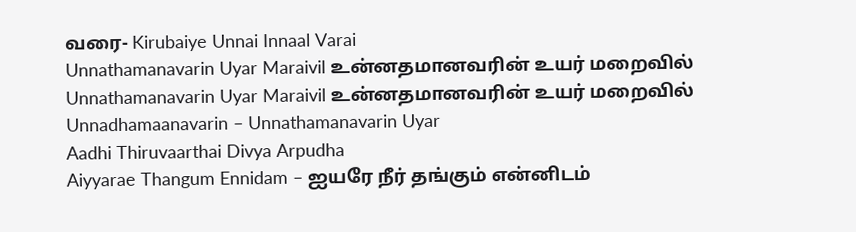வரை- Kirubaiye Unnai Innaal Varai
Unnathamanavarin Uyar Maraivil உன்னதமானவரின் உயர் மறைவில்
Unnathamanavarin Uyar Maraivil உன்னதமானவரின் உயர் மறைவில்
Unnadhamaanavarin – Unnathamanavarin Uyar
Aadhi Thiruvaarthai Divya Arpudha
Aiyyarae Thangum Ennidam – ஐயரே நீர் தங்கும் என்னிடம்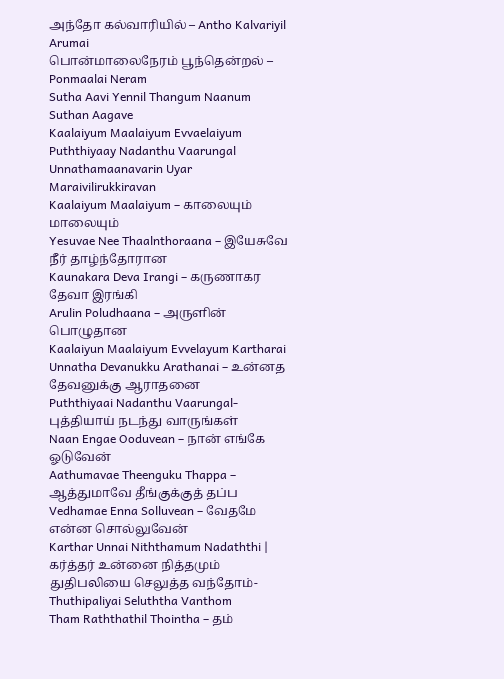அந்தோ கல்வாரியில் – Antho Kalvariyil Arumai
பொன்மாலைநேரம் பூந்தென்றல் – Ponmaalai Neram
Sutha Aavi Yennil Thangum Naanum Suthan Aagave
Kaalaiyum Maalaiyum Evvaelaiyum
Puththiyaay Nadanthu Vaarungal
Unnathamaanavarin Uyar Maraivilirukkiravan
Kaalaiyum Maalaiyum – காலையும் மாலையும்
Yesuvae Nee Thaalnthoraana – இயேசுவே நீர் தாழ்ந்தோரான
Kaunakara Deva Irangi – கருணாகர தேவா இரங்கி
Arulin Poludhaana – அருளின் பொழுதான
Kaalaiyun Maalaiyum Evvelayum Kartharai
Unnatha Devanukku Arathanai – உன்னத தேவனுக்கு ஆராதனை
Puththiyaai Nadanthu Vaarungal- புத்தியாய் நடந்து வாருங்கள்
Naan Engae Ooduvean – நான் எங்கே ஓடுவேன்
Aathumavae Theenguku Thappa – ஆத்துமாவே தீங்குக்குத் தப்ப
Vedhamae Enna Solluvean – வேதமே என்ன சொல்லுவேன்
Karthar Unnai Niththamum Nadaththi | கர்த்தர் உன்னை நித்தமும்
துதிபலியை செலுத்த வந்தோம்- Thuthipaliyai Seluththa Vanthom
Tham Raththathil Thointha – தம்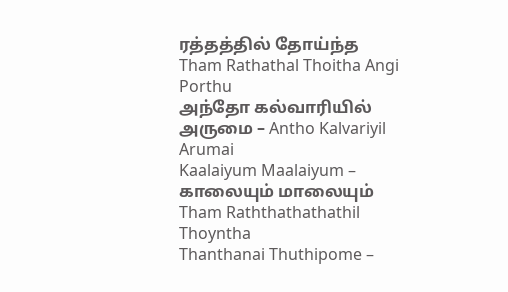ரத்தத்தில் தோய்ந்த
Tham Rathathal Thoitha Angi Porthu
அந்தோ கல்வாரியில் அருமை – Antho Kalvariyil Arumai
Kaalaiyum Maalaiyum – காலையும் மாலையும்
Tham Raththathathathil Thoyntha
Thanthanai Thuthipome –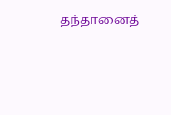தந்தானைத்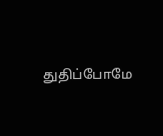துதிப்போமே